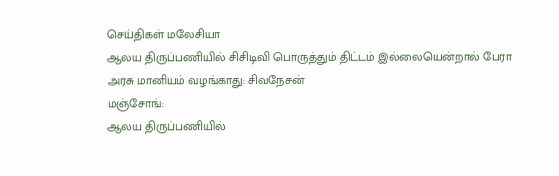செய்திகள் மலேசியா
ஆலய திருப்பணியில் சிசிடிவி பொருத்தும் திட்டம் இல்லையென்றால் பேரா அரசு மானியம் வழங்காது: சிவநேசன்
மஞ்சோங்:
ஆலய திருப்பணியில்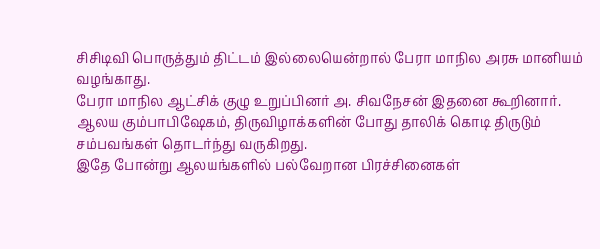சிசிடிவி பொருத்தும் திட்டம் இல்லையென்றால் பேரா மாநில அரசு மானியம் வழங்காது.
பேரா மாநில ஆட்சிக் குழு உறுப்பினர் அ. சிவநேசன் இதனை கூறினார்.
ஆலய கும்பாபிஷேகம், திருவிழாக்களின் போது தாலிக் கொடி திருடும் சம்பவங்கள் தொடர்ந்து வருகிறது.
இதே போன்று ஆலயங்களில் பல்வேறான பிரச்சினைகள்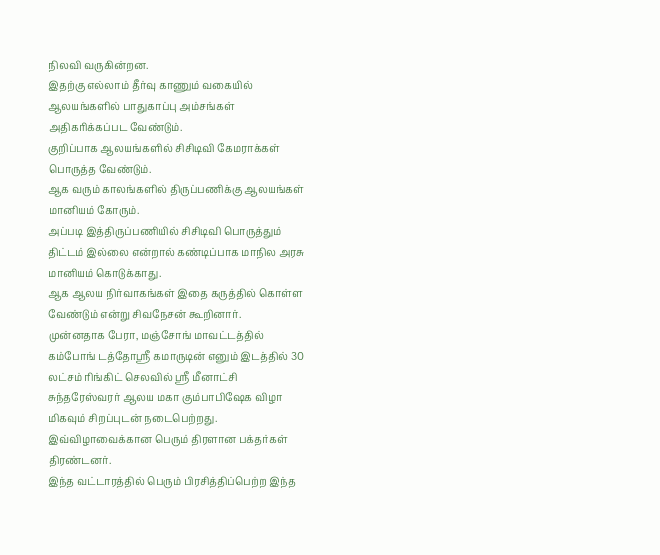நிலவி வருகின்றன.
இதற்கு எல்லாம் தீர்வு காணும் வகையில் ஆலயங்களில் பாதுகாப்பு அம்சங்கள் அதிகரிக்கப்பட வேண்டும்.
குறிப்பாக ஆலயங்களில் சிசிடிவி கேமராக்கள் பொருத்த வேண்டும்.
ஆக வரும் காலங்களில் திருப்பணிக்கு ஆலயங்கள் மானியம் கோரும்.
அப்படி இத்திருப்பணியில் சிசிடிவி பொருத்தும் திட்டம் இல்லை என்றால் கண்டிப்பாக மாநில அரசு மானியம் கொடுக்காது.
ஆக ஆலய நிர்வாகங்கள் இதை கருத்தில் கொள்ள வேண்டும் என்று சிவநேசன் கூறினார்.
முன்னதாக பேரா, மஞ்சோங் மாவட்டத்தில் கம்போங் டத்தோஸ்ரீ கமாருடின் எனும் இடத்தில் 30 லட்சம் ரிங்கிட் செலவில் ஸ்ரீ மீனாட்சி சுந்தரேஸ்வரர் ஆலய மகா கும்பாபிஷேக விழா மிகவும் சிறப்புடன் நடைபெற்றது.
இவ்விழாவைக்கான பெரும் திரளான பக்தர்கள் திரண்டனர்.
இந்த வட்டாரத்தில் பெரும் பிரசித்திப்பெற்ற இந்த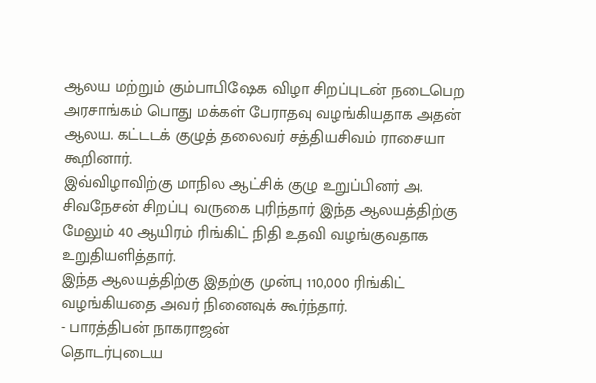ஆலய மற்றும் கும்பாபிஷேக விழா சிறப்புடன் நடைபெற அரசாங்கம் பொது மக்கள் பேராதவு வழங்கியதாக அதன் ஆலய. கட்டடக் குழுத் தலைவர் சத்தியசிவம் ராசையா கூறினார்.
இவ்விழாவிற்கு மாநில ஆட்சிக் குழு உறுப்பினர் அ. சிவநேசன் சிறப்பு வருகை புரிந்தார் இந்த ஆலயத்திற்கு மேலும் 40 ஆயிரம் ரிங்கிட் நிதி உதவி வழங்குவதாக உறுதியளித்தார்.
இந்த ஆலயத்திற்கு இதற்கு முன்பு 110,000 ரிங்கிட் வழங்கியதை அவர் நினைவுக் கூர்ந்தார்.
- பாரத்திபன் நாகராஜன்
தொடர்புடைய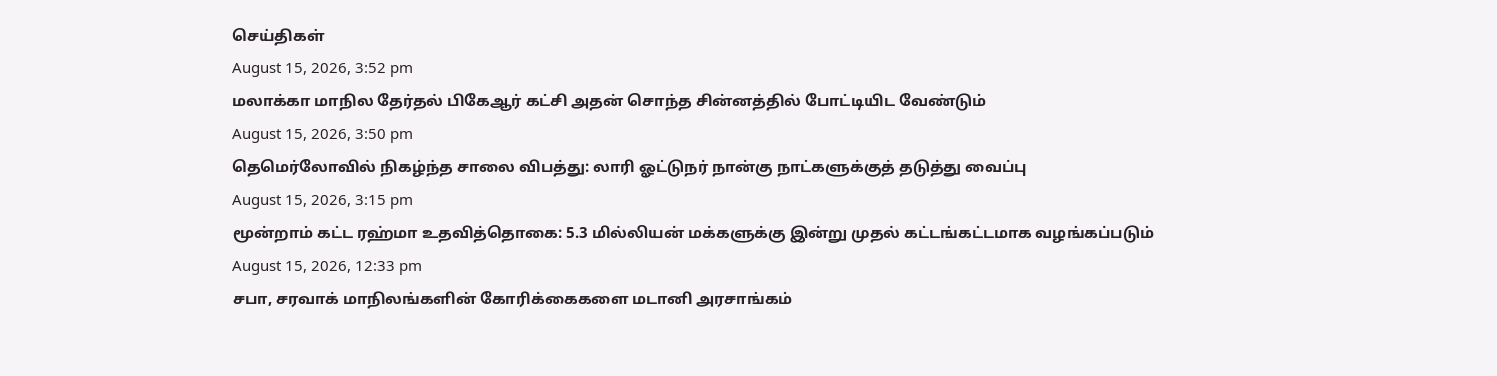செய்திகள்
August 15, 2026, 3:52 pm
மலாக்கா மாநில தேர்தல் பிகேஆர் கட்சி அதன் சொந்த சின்னத்தில் போட்டியிட வேண்டும்
August 15, 2026, 3:50 pm
தெமெர்லோவில் நிகழ்ந்த சாலை விபத்து: லாரி ஓட்டுநர் நான்கு நாட்களுக்குத் தடுத்து வைப்பு
August 15, 2026, 3:15 pm
மூன்றாம் கட்ட ரஹ்மா உதவித்தொகை: 5.3 மில்லியன் மக்களுக்கு இன்று முதல் கட்டங்கட்டமாக வழங்கப்படும்
August 15, 2026, 12:33 pm
சபா, சரவாக் மாநிலங்களின் கோரிக்கைகளை மடானி அரசாங்கம்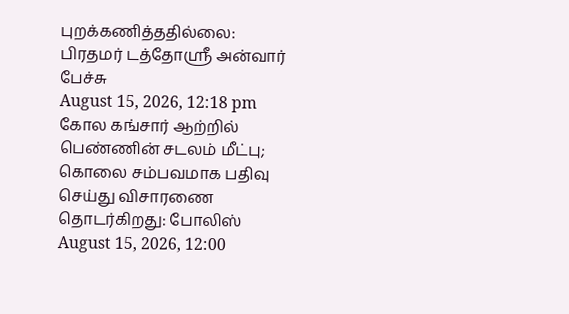புறக்கணித்ததில்லை: பிரதமர் டத்தோஶ்ரீ அன்வார் பேச்சு
August 15, 2026, 12:18 pm
கோல கங்சார் ஆற்றில் பெண்ணின் சடலம் மீட்பு; கொலை சம்பவமாக பதிவு செய்து விசாரணை தொடர்கிறது: போலிஸ்
August 15, 2026, 12:00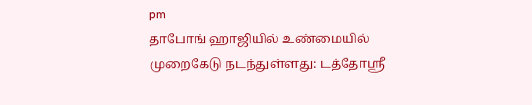pm
தாபோங் ஹாஜியில் உண்மையில் முறைகேடு நடந்துள்ளது: டத்தோஸ்ரீ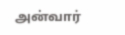அன்வார்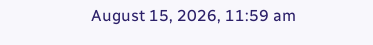August 15, 2026, 11:59 am